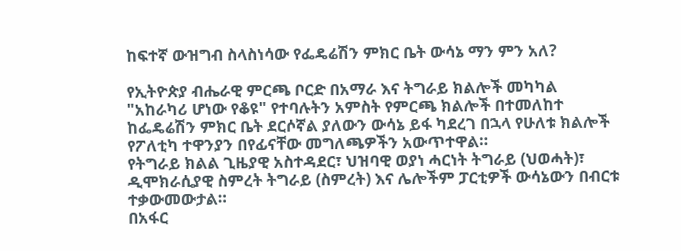ከፍተኛ ውዝግብ ስላስነሳው የፌዴሬሽን ምክር ቤት ውሳኔ ማን ምን አለ?

የኢትዮጵያ ብሔራዊ ምርጫ ቦርድ በአማራ እና ትግራይ ክልሎች መካካል "አከራካሪ ሆነው የቆዩ" የተባሉትን አምስት የምርጫ ክልሎች በተመለከተ ከፌዴሬሽን ምክር ቤት ደርሶኛል ያለውን ውሳኔ ይፋ ካደረገ በኋላ የሁለቱ ክልሎች የፖለቲካ ተዋንያን በየፊናቸው መግለጫዎችን አውጥተዋል።
የትግራይ ክልል ጊዜያዊ አስተዳደር፣ ህዝባዊ ወያነ ሓርነት ትግራይ (ህወሓት)፣ ዲሞክራሲያዊ ስምረት ትግራይ (ስምረት) እና ሌሎችም ፓርቲዎች ውሳኔውን በብርቱ ተቃውመውታል።
በአፋር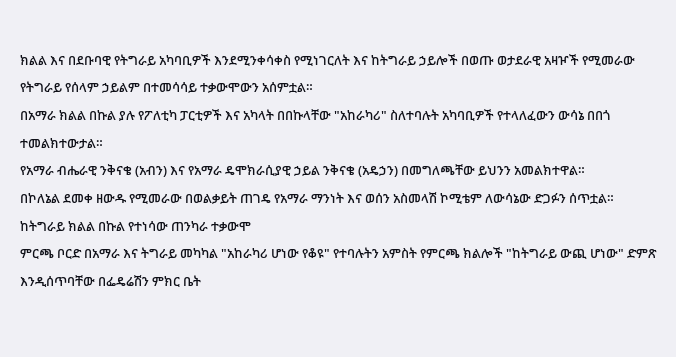ክልል እና በደቡባዊ የትግራይ አካባቢዎች እንደሚንቀሳቀስ የሚነገርለት እና ከትግራይ ኃይሎች በወጡ ወታደራዊ አዛዦች የሚመራው የትግራይ የሰላም ኃይልም በተመሳሳይ ተቃውሞውን አሰምቷል።
በአማራ ክልል በኩል ያሉ የፖለቲካ ፓርቲዎች እና አካላት በበኩላቸው "አከራካሪ" ስለተባሉት አካባቢዎች የተላለፈውን ውሳኔ በበጎ ተመልክተውታል።
የአማራ ብሔራዊ ንቅናቄ (አብን) እና የአማራ ዴሞክራሲያዊ ኃይል ንቅናቄ (አዴኃን) በመግለጫቸው ይህንን አመልክተዋል።
በኮለኔል ደመቀ ዘውዱ የሚመራው በወልቃይት ጠገዴ የአማራ ማንነት እና ወሰን አስመላሽ ኮሚቴም ለውሳኔው ድጋፉን ሰጥቷል።
ከትግራይ ክልል በኩል የተነሳው ጠንካራ ተቃውሞ
ምርጫ ቦርድ በአማራ እና ትግራይ መካካል "አከራካሪ ሆነው የቆዩ" የተባሉትን አምስት የምርጫ ክልሎች "ከትግራይ ውጪ ሆነው" ድምጽ እንዲሰጥባቸው በፌዴሬሽን ምክር ቤት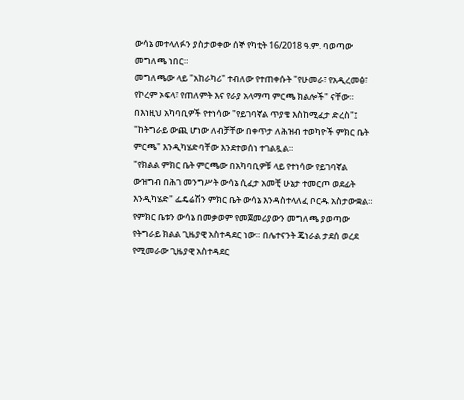ውሳኔ መተላለፉን ያስታወቀው ሰኞ የካቲት 16/2018 ዓ.ም. ባወጣው መግለጫ ነበር።
መግለጫው ላይ "አከራካሪ" ተብለው የተጠቀሱት "የሁመራ፣ የአዲረመፅ፣ የኮረም ኦፍላ፣ የጠለምት እና የራያ አላማጣ ምርጫ ክልሎች" ናቸው። በእነዚህ አካባቢዎች የተነሳው "የይገባኛል ጥያቄ እስከሚፈታ ድረስ"፤ "ከትግራይ ውጪ ሆነው ለብቻቸው በቀጥታ ለሕዝብ ተወካዮች ምክር ቤት ምርጫ" እንዲካሄድባቸው እንደተወሰነ ተገልጿል።
"የክልል ምክር ቤት ምርጫው በአካባቢዎቹ ላይ የተነሳው የይገባኛል ውዝግብ በሕገ መንግሥት ውሳኔ ሲፈታ አመቺ ሁኔታ ተመርጦ ወደፊት እንዲካሄድ" ፌዴሬሽን ምክር ቤት ውሳኔ እንዳስተላለፈ ቦርዱ አስታውቋል።
የምክር ቤቱን ውሳኔ በመቃወም የመጀመሪያውን መግለጫ ያወጣው የትግራይ ክልል ጊዜያዊ አስተዳደር ነው። በሌተናንት ጄነራል ታደሰ ወረደ የሚመራው ጊዜያዊ አስተዳደር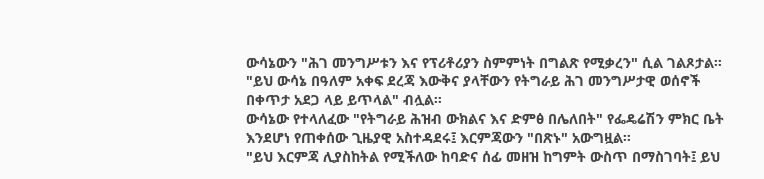ውሳኔውን "ሕገ መንግሥቱን እና የፕሪቶሪያን ስምምነት በግልጽ የሚቃረን" ሲል ገልጾታል።
"ይህ ውሳኔ በዓለም አቀፍ ደረጃ እውቅና ያላቸውን የትግራይ ሕገ መንግሥታዊ ወሰኖች በቀጥታ አደጋ ላይ ይጥላል" ብሏል።
ውሳኔው የተላለፈው "የትግራይ ሕዝብ ውክልና እና ድምፅ በሌለበት" የፌዴሬሽን ምክር ቤት እንደሆነ የጠቀሰው ጊዜያዊ አስተዳደሩ፤ እርምጃውን "በጽኑ" አውግዟል።
"ይህ እርምጃ ሊያስከትል የሚችለው ከባድና ሰፊ መዘዝ ከግምት ውስጥ በማስገባት፤ ይህ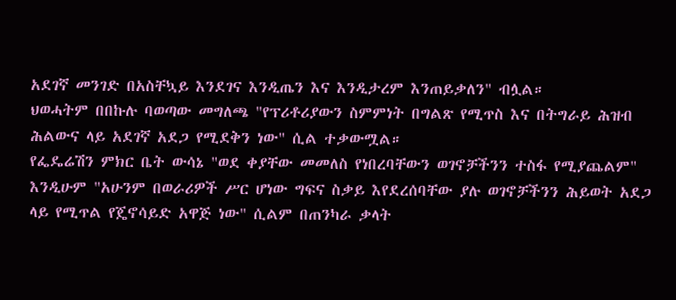አደገኛ መንገድ በአስቸኳይ እንደገና እንዲጤን እና እንዲታረም እንጠይቃለን" ብሏል።
ህወሓትም በበኩሉ ባወጣው መግለጫ "የፕሪቶሪያውን ስምምነት በግልጽ የሚጥስ እና በትግራይ ሕዝብ ሕልውና ላይ አደገኛ አደጋ የሚደቅን ነው" ሲል ተቃውሟል።
የፌዴሬሽን ምክር ቤት ውሳኔ "ወደ ቀያቸው መመለስ የነበረባቸውን ወገኖቻችንን ተስፋ የሚያጨልም" እንዲሁም "አሁንም በወራሪዎች ሥር ሆነው ግፍና ስቃይ እየደረሰባቸው ያሉ ወገኖቻችንን ሕይወት አደጋ ላይ የሚጥል የጄኖሳይድ አዋጅ ነው" ሲልም በጠንካራ ቃላት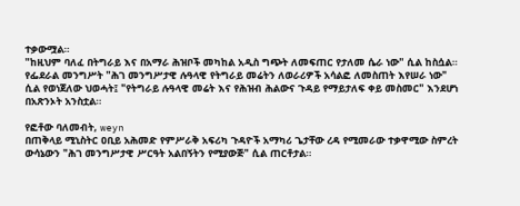ተቃውሟል።
"ከዚህም ባለፈ በትግራይ እና በአማራ ሕዝቦች መካከል አዲስ ግጭት ለመፍጠር የታለመ ሴራ ነው" ሲል ከስሷል።
የፌደራል መንግሥት "ሕገ መንግሥታዊ ሉዓላዊ የትግራይ መሬትን ለወራሪዎች አሳልፎ ለመስጠት እየሠራ ነው" ሲል የወነጀለው ህወሓት፤ "የትግራይ ሉዓላዊ መሬት እና የሕዝብ ሕልውና ጉዳይ የማይታለፍ ቀይ መስመር" እንደሆነ በአጽንኦት አንስቷል።

የፎቶው ባለመብት, weyn
በጠቅላይ ሚኒስትር ዐቢይ አሕመድ የምሥራቅ አፍሪካ ጉዳዮች አማካሪ ጌታቸው ረዳ የሚመራው ተቃዋሚው ስምረት ውሳኔውን "ሕገ መንግሥታዊ ሥርዓት አልበኝትን የሚያውጅ" ሲል ጠርቶታል።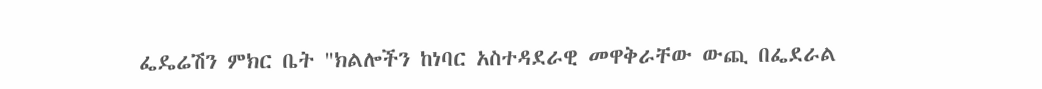ፌዴሬሽን ምክር ቤት "ክልሎችን ከነባር አስተዳደራዊ መዋቅራቸው ውጪ በፌደራል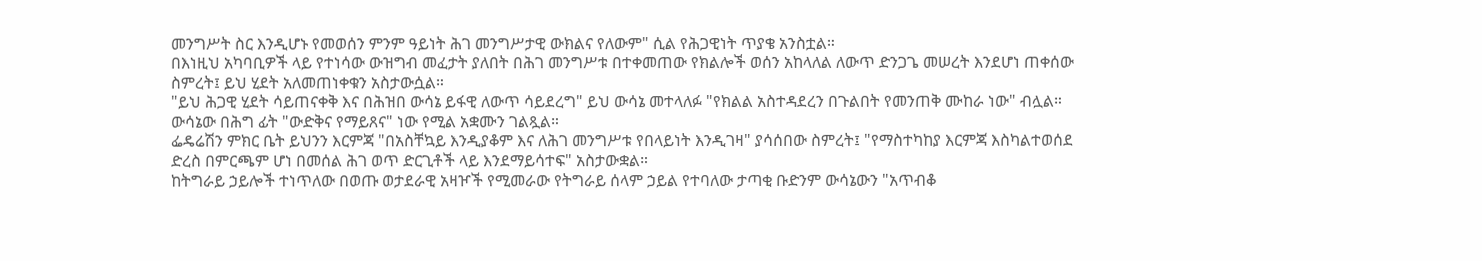መንግሥት ስር እንዲሆኑ የመወሰን ምንም ዓይነት ሕገ መንግሥታዊ ውክልና የለውም" ሲል የሕጋዊነት ጥያቄ አንስቷል።
በእነዚህ አካባቢዎች ላይ የተነሳው ውዝግብ መፈታት ያለበት በሕገ መንግሥቱ በተቀመጠው የክልሎች ወሰን አከላለል ለውጥ ድንጋጌ መሠረት እንደሆነ ጠቀሰው ስምረት፤ ይህ ሂደት አለመጠነቀቁን አስታውሷል።
"ይህ ሕጋዊ ሂደት ሳይጠናቀቅ እና በሕዝበ ውሳኔ ይፋዊ ለውጥ ሳይደረግ" ይህ ውሳኔ መተላለፉ "የክልል አስተዳደረን በጉልበት የመንጠቅ ሙከራ ነው" ብሏል። ውሳኔው በሕግ ፊት "ውድቅና የማይጸና" ነው የሚል አቋሙን ገልጿል።
ፌዴሬሽን ምክር ቤት ይህንን እርምጃ "በአስቸኳይ እንዲያቆም እና ለሕገ መንግሥቱ የበላይነት እንዲገዛ" ያሳሰበው ስምረት፤ "የማስተካከያ እርምጃ እስካልተወሰደ ድረስ በምርጫም ሆነ በመሰል ሕገ ወጥ ድርጊቶች ላይ እንደማይሳተፍ" አስታውቋል።
ከትግራይ ኃይሎች ተነጥለው በወጡ ወታደራዊ አዛዦች የሚመራው የትግራይ ሰላም ኃይል የተባለው ታጣቂ ቡድንም ውሳኔውን "አጥብቆ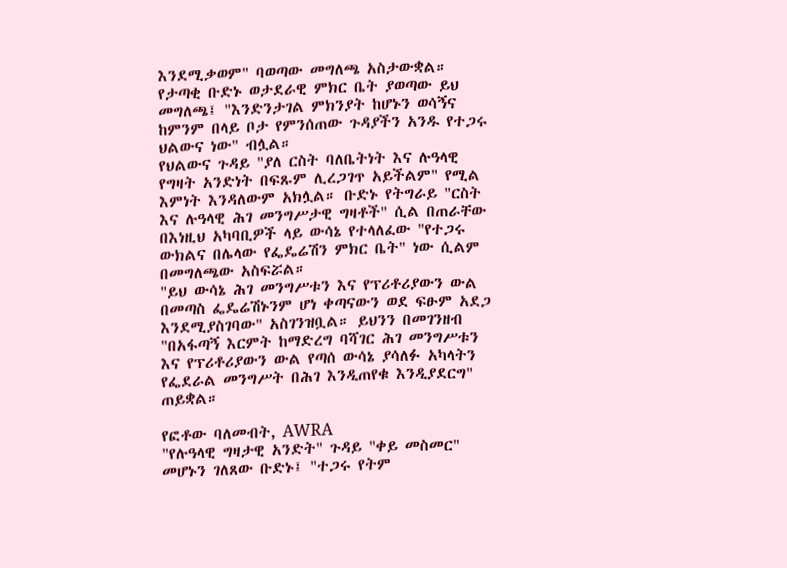እንደሚቃወም" ባወጣው መግለጫ አስታውቋል። የታጣቂ ቡድኑ ወታደራዊ ምክር ቤት ያወጣው ይህ መግለጫ፤ "እንድንታገል ምክንያት ከሆኑን ወሳኝና ከምንም በላይ ቦታ የምንሰጠው ጉዳያችን አንዱ የተጋሩ ህልውና ነው" ብሏል።
የህልውና ጉዳይ "ያለ ርስት ባለቤትነት እና ሉዓላዊ የግዛት አንድነት በፍጹም ሊረጋገጥ አይችልም" የሚል እምነት እንዳለውም አክሏል። ቡድኑ የትግራይ "ርስት እና ሉዓላዊ ሕገ መንግሥታዊ ግዛቶች" ሲል በጠራቸው በእነዚህ አካባቢዎች ላይ ውሳኔ የተላለፈው "የተጋሩ ውክልና በሌላው የፌዴሬሽን ምክር ቤት" ነው ሲልም በመግለጫው አስፍሯል።
"ይህ ውሳኔ ሕገ መንግሥቱን እና የፕሪቶሪያውን ውል በመጣስ ፌዴሬሽኑንም ሆነ ቀጣናውን ወደ ፍፁም አደጋ እንደሚያስገባው" አስገንዝቧል። ይህንን በመገንዘብ "በአፋጣኝ እርምት ከማድረግ ባሻገር ሕገ መንግሥቱን እና የፕሪቶሪያውን ውል የጣሰ ውሳኔ ያሳለፉ አካላትን የፌደራል መንግሥት በሕገ እንዲጠየቁ እንዲያደርግ" ጠይቋል።

የፎቶው ባለመብት, AWRA
"የሉዓላዊ ግዛታዊ አንድት" ጉዳይ "ቀይ መስመር" መሆኑን ገለጸው ቡድኑ፤ "ተጋሩ የትም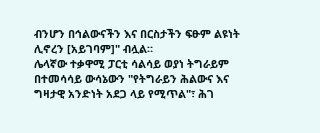ብንሆን በኅልውናችን እና በርስታችን ፍፁም ልዩነት ሊኖረን [አይገባም]" ብሏል።
ሌላኛው ተቃዋሚ ፓርቲ ሳልሳይ ወያነ ትግራይም በተመሳሳይ ውሳኔውን "የትግራይን ሕልውና እና ግዛታዊ አንድነት አደጋ ላይ የሚጥል"፣ ሕገ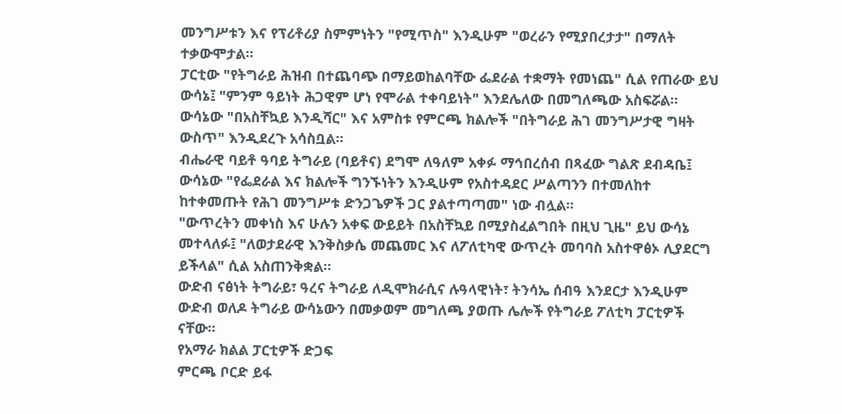መንግሥቱን እና የፕሪቶሪያ ስምምነትን "የሚጥስ" እንዲሁም "ወረራን የሚያበረታታ" በማለት ተቃውሞታል።
ፓርቲው "የትግራይ ሕዝብ በተጨባጭ በማይወከልባቸው ፌደራል ተቋማት የመነጨ" ሲል የጠራው ይህ ውሳኔ፤ "ምንም ዓይነት ሕጋዊም ሆነ የሞራል ተቀባይነት" እንደሌለው በመግለጫው አስፍሯል። ውሳኔው "በአስቸኳይ እንዲሻር" እና አምስቱ የምርጫ ክልሎች "በትግራይ ሕገ መንግሥታዊ ግዛት ውስጥ" እንዲደረጉ አሳስቧል።
ብሔራዊ ባይቶ ዓባይ ትግራይ (ባይቶና) ደግሞ ለዓለም አቀፉ ማኅበረሰብ በጻፈው ግልጽ ደብዳቤ፤ ውሳኔው "የፌደራል እና ክልሎች ግንኙነትን እንዲሁም የአስተዳደር ሥልጣንን በተመለከተ ከተቀመጡት የሕገ መንግሥቱ ድንጋጌዎች ጋር ያልተጣጣመ" ነው ብሏል።
"ውጥረትን መቀነስ እና ሁሉን አቀፍ ውይይት በአስቸኳይ በሚያስፈልግበት በዚህ ጊዜ" ይህ ውሳኔ መተላለፉ፤ "ለወታደራዊ እንቅስቃሴ መጨመር እና ለፖለቲካዊ ውጥረት መባባስ አስተዋፅኦ ሊያደርግ ይችላል" ሲል አስጠንቅቋል።
ውድብ ናፅነት ትግራይ፣ ዓረና ትግራይ ለዲሞክራሲና ሉዓላዊነት፣ ትንሳኤ ሰብዓ እንደርታ እንዲሁም ውድብ ወለዶ ትግራይ ውሳኔውን በመቃወም መግለጫ ያወጡ ሌሎች የትግራይ ፖለቲካ ፓርቲዎች ናቸው።
የአማራ ክልል ፓርቲዎች ድጋፍ
ምርጫ ቦርድ ይፋ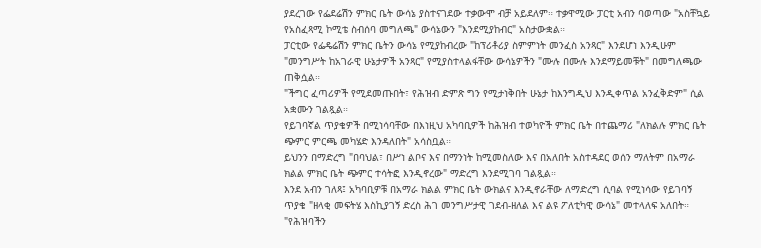ያደረገው የፌደሬሽን ምክር ቤት ውሳኔ ያስተናገደው ተቃውሞ ብቻ አይደለም። ተቃዋሚው ፓርቲ አብን ባወጣው "አስቸኳይ የአስፈጻሚ ኮሚቴ ስብሰባ መግለጫ" ውሳኔውን "እንደሚያከብር" አስታውቋል።
ፓርቲው የፌዴሬሽን ምክር ቤትን ውሳኔ የሚያከብረው "ከፕሪቶሪያ ስምምነት መንፈስ አንጻር" እንደሆነ እንዲሁም "መንግሥት ከአገራዊ ሁኔታዎች አንጻር" የሚያስተላልፋቸው ውሳኔዎችን "ሙሉ በሙሉ እንደማይመቹት" በመግለጫው ጠቅሷል።
"ችግር ፈጣሪዎች የሚደመጡበት፣ የሕዝብ ድምጽ ግን የሚታነቅበት ሁኔታ ከእንግዲህ እንዲቀጥል አንፈቅድም" ሲል አቋሙን ገልጿል።
የይገባኛል ጥያቄዎች በሚነሳባቸው በእነዚህ አካባቢዎች ከሕዝብ ተወካዮች ምክር ቤት በተጨማሪ "ለክልሉ ምክር ቤት ጭምር ምርጫ መካሄድ እንዳለበት" አሳስቧል።
ይህንን በማድረግ "በባህል፣ በሥነ ልቦና እና በማንነት ከሚመስለው እና በአለበት አስተዳደር ወሰን ማለትም በአማራ ክልል ምክር ቤት ጭምር ተሳትፎ እንዲኖረው" ማድረግ እንደሚገባ ገልጿል።
እንደ አብን ገለጻ፤ አካባቢዎቹ በአማራ ክልል ምክር ቤት ውክልና እንዲኖራቸው ለማድረግ ሲባል የሚነሳው የይገባኝ ጥያቄ "ዘላቂ መፍትሄ እስኪያገኝ ድረስ ሕገ መንግሥታዊ ገደብ-ዘለል እና ልዩ ፖለቲካዊ ውሳኔ" መተላለፍ አለበት።
"የሕዝባችን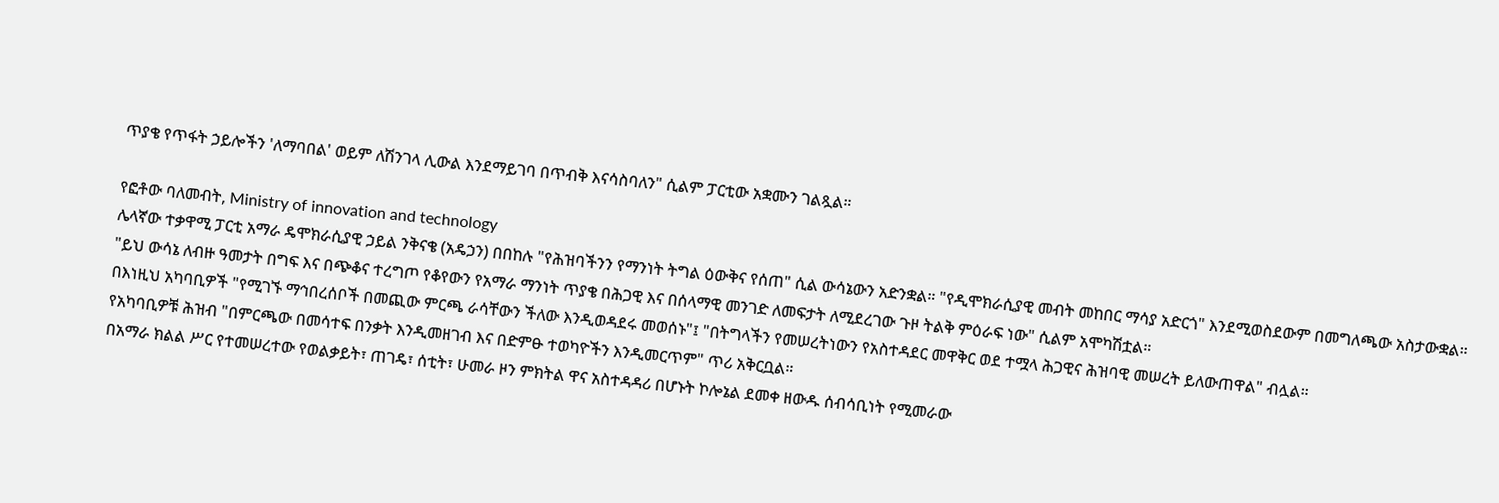ጥያቄ የጥፋት ኃይሎችን 'ለማባበል' ወይም ለሽንገላ ሊውል እንደማይገባ በጥብቅ እናሳስባለን" ሲልም ፓርቲው አቋሙን ገልጿል።

የፎቶው ባለመብት, Ministry of innovation and technology
ሌላኛው ተቃዋሚ ፓርቲ አማራ ዴሞክራሲያዊ ኃይል ንቅናቄ (አዴኃን) በበከሉ "የሕዝባችንን የማንነት ትግል ዕውቅና የሰጠ" ሲል ውሳኔውን አድንቋል። "የዲሞክራሲያዊ መብት መከበር ማሳያ አድርጎ" እንደሚወስደውም በመግለጫው አስታውቋል።
"ይህ ውሳኔ ለብዙ ዓመታት በግፍ እና በጭቆና ተረግጦ የቆየውን የአማራ ማንነት ጥያቄ በሕጋዊ እና በሰላማዊ መንገድ ለመፍታት ለሚደረገው ጉዞ ትልቅ ምዕራፍ ነው" ሲልም አሞካሽቷል።
በእነዚህ አካባቢዎች "የሚገኙ ማኅበረሰቦች በመጪው ምርጫ ራሳቸውን ችለው እንዲወዳደሩ መወሰኑ"፤ "በትግላችን የመሠረትነውን የአስተዳደር መዋቅር ወደ ተሟላ ሕጋዊና ሕዝባዊ መሠረት ይለውጠዋል" ብሏል።
የአካባቢዎቹ ሕዝብ "በምርጫው በመሳተፍ በንቃት እንዲመዘገብ እና በድምፁ ተወካዮችን እንዲመርጥም" ጥሪ አቅርቧል።
በአማራ ክልል ሥር የተመሠረተው የወልቃይት፣ ጠገዴ፣ ሰቲት፣ ሁመራ ዞን ምክትል ዋና አስተዳዳሪ በሆኑት ኮሎኔል ደመቀ ዘውዱ ሰብሳቢነት የሚመራው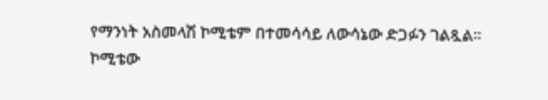የማንነት አስመላሽ ኮሚቴም በተመሳሳይ ለውሳኔው ድጋፉን ገልጿል።
ኮሚቴው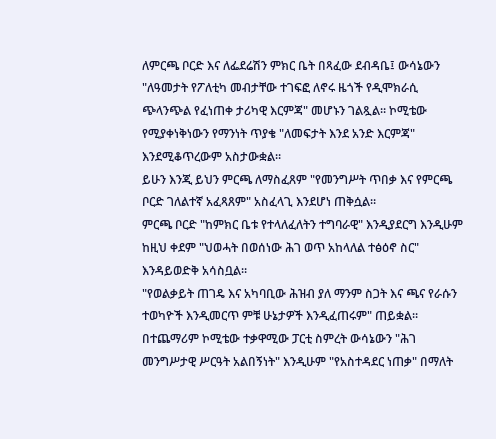ለምርጫ ቦርድ እና ለፌደሬሽን ምክር ቤት በጻፈው ደብዳቤ፤ ውሳኔውን "ለዓመታት የፖለቲካ መብታቸው ተገፍፎ ለኖሩ ዜጎች የዲሞክራሲ ጭላንጭል የፈነጠቀ ታሪካዊ እርምጃ" መሆኑን ገልጿል። ኮሚቴው የሚያቀነቅነውን የማንነት ጥያቄ "ለመፍታት እንደ አንድ እርምጃ" እንደሚቆጥረውም አስታውቋል።
ይሁን እንጂ ይህን ምርጫ ለማስፈጸም "የመንግሥት ጥበቃ እና የምርጫ ቦርድ ገለልተኛ አፈጻጸም" አስፈላጊ እንደሆነ ጠቅሷል።
ምርጫ ቦርድ "ከምክር ቤቱ የተላለፈለትን ተግባራዊ" እንዲያደርግ እንዲሁም ከዚህ ቀደም "ህወሓት በወሰነው ሕገ ወጥ አከላለል ተፅዕኖ ስር" እንዳይወድቅ አሳስቧል።
"የወልቃይት ጠገዴ እና አካባቢው ሕዝብ ያለ ማንም ስጋት እና ጫና የራሱን ተወካዮች እንዲመርጥ ምቹ ሁኔታዎች እንዲፈጠሩም" ጠይቋል።
በተጨማሪም ኮሚቴው ተቃዋሚው ፓርቲ ስምረት ውሳኔውን "ሕገ መንግሥታዊ ሥርዓት አልበኝነት" እንዲሁም "የአስተዳደር ነጠቃ" በማለት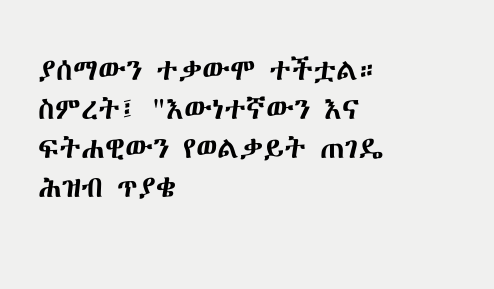ያሰማውን ተቃውሞ ተችቷል። ስምረት፤ "እውነተኛውን እና ፍትሐዊውን የወልቃይት ጠገዴ ሕዝብ ጥያቄ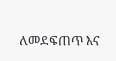ለመደፍጠጥ እና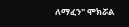ለማፈን" ሞክሯል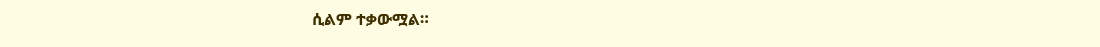ሲልም ተቃውሟል።